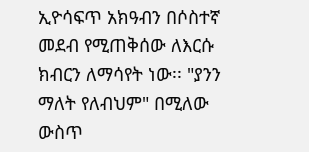ኢዮሳፍጥ አክዓብን በሶስተኛ መደብ የሚጠቅሰው ለእርሱ ክብርን ለማሳየት ነው፡፡ "ያንን ማለት የለብህም" በሚለው ውስጥ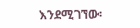እንደሚገኘው፡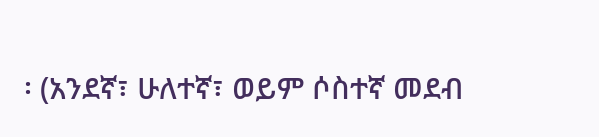፡ (አንደኛ፣ ሁለተኛ፣ ወይም ሶስተኛ መደብ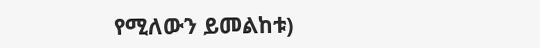የሚለውን ይመልከቱ)